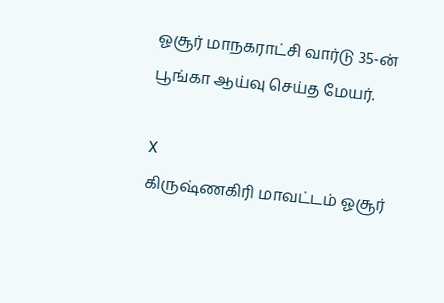ஓசூர் மாநகராட்சி வார்டு 35-ன் பூங்கா ஆய்வு செய்த மேயர்.

X
கிருஷ்ணகிரி மாவட்டம் ஓசூர்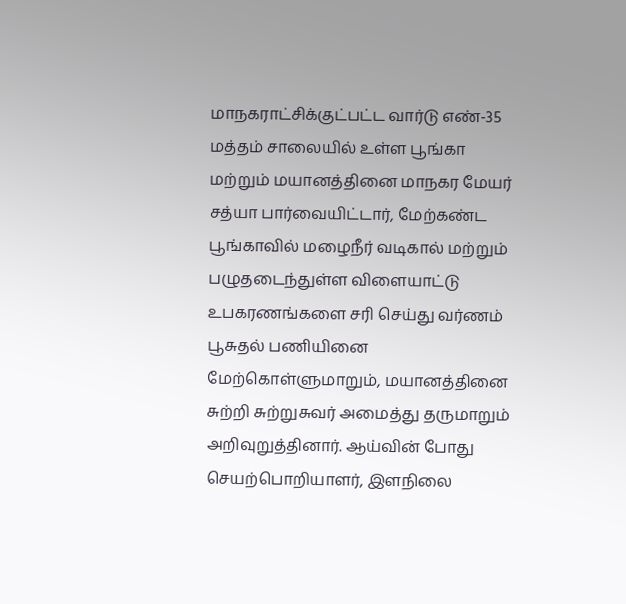மாநகராட்சிக்குட்பட்ட வார்டு எண்-35 மத்தம் சாலையில் உள்ள பூங்கா மற்றும் மயானத்தினை மாநகர மேயர் சத்யா பார்வையிட்டார், மேற்கண்ட பூங்காவில் மழைநீர் வடிகால் மற்றும் பழுதடைந்துள்ள விளையாட்டு உபகரணங்களை சரி செய்து வர்ணம் பூசுதல் பணியினை மேற்கொள்ளுமாறும், மயானத்தினை சுற்றி சுற்றுசுவர் அமைத்து தருமாறும் அறிவுறுத்தினார். ஆய்வின் போது செயற்பொறியாளர், இளநிலை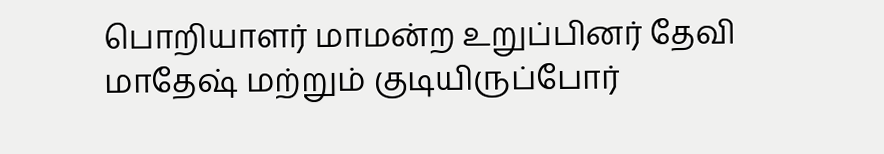பொறியாளர் மாமன்ற உறுப்பினர் தேவி மாதேஷ் மற்றும் குடியிருப்போர்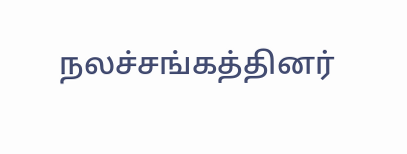நலச்சங்கத்தினர்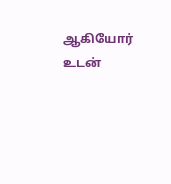ஆகியோர் உடன்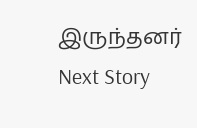இருந்தனர்
Next Story